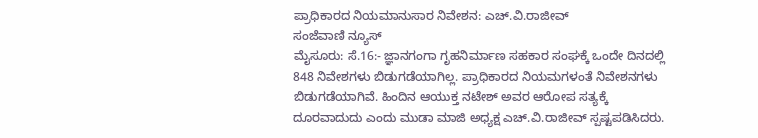ಪ್ರಾಧಿಕಾರದ ನಿಯಮಾನುಸಾರ ನಿವೇಶನ: ಎಚ್.ವಿ.ರಾಜೀವ್
ಸಂಜೆವಾಣಿ ನ್ಯೂಸ್
ಮೈಸೂರು: ಸೆ.16:- ಜ್ಞಾನಗಂಗಾ ಗೃಹನಿರ್ಮಾಣ ಸಹಕಾರ ಸಂಘಕ್ಕೆ ಒಂದೇ ದಿನದಲ್ಲಿ 848 ನಿವೇಶಗಳು ಬಿಡುಗಡೆಯಾಗಿಲ್ಲ. ಪ್ರಾಧಿಕಾರದ ನಿಯಮಗಳಂತೆ ನಿವೇಶನಗಳು ಬಿಡುಗಡೆಯಾಗಿವೆ. ಹಿಂದಿನ ಆಯುಕ್ತ ನಟೇಶ್ ಅವರ ಆರೋಪ ಸತ್ಯಕ್ಕೆ ದೂರವಾದುದು ಎಂದು ಮುಡಾ ಮಾಜಿ ಅಧ್ಯಕ್ಷ ಎಚ್.ವಿ.ರಾಜೀವ್ ಸ್ಪಷ್ಟಪಡಿಸಿದರು.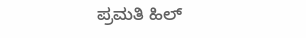ಪ್ರಮತಿ ಹಿಲ್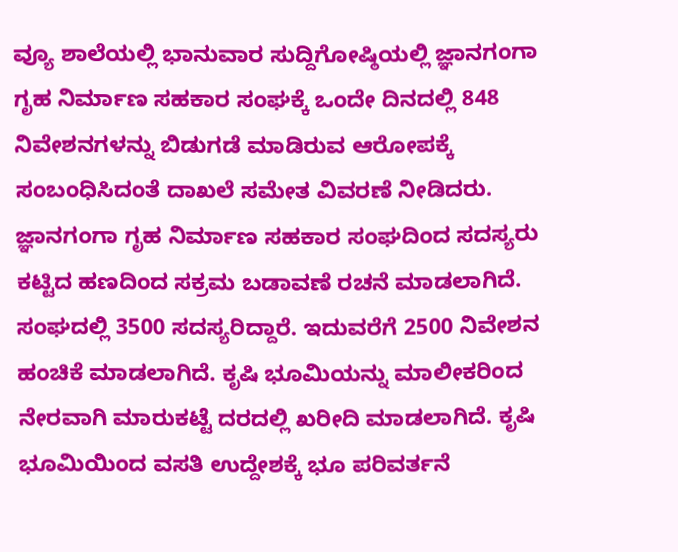ವ್ಯೂ ಶಾಲೆಯಲ್ಲಿ ಭಾನುವಾರ ಸುದ್ದಿಗೋಷ್ಠಿಯಲ್ಲಿ ಜ್ಞಾನಗಂಗಾ ಗೃಹ ನಿರ್ಮಾಣ ಸಹಕಾರ ಸಂಘಕ್ಕೆ ಒಂದೇ ದಿನದಲ್ಲಿ 848 ನಿವೇಶನಗಳನ್ನು ಬಿಡುಗಡೆ ಮಾಡಿರುವ ಆರೋಪಕ್ಕೆ ಸಂಬಂಧಿಸಿದಂತೆ ದಾಖಲೆ ಸಮೇತ ವಿವರಣೆ ನೀಡಿದರು.
ಜ್ಞಾನಗಂಗಾ ಗೃಹ ನಿರ್ಮಾಣ ಸಹಕಾರ ಸಂಘದಿಂದ ಸದಸ್ಯರು ಕಟ್ಟಿದ ಹಣದಿಂದ ಸಕ್ರಮ ಬಡಾವಣೆ ರಚನೆ ಮಾಡಲಾಗಿದೆ. ಸಂಘದಲ್ಲಿ 3500 ಸದಸ್ಯರಿದ್ದಾರೆ. ಇದುವರೆಗೆ 2500 ನಿವೇಶನ ಹಂಚಿಕೆ ಮಾಡಲಾಗಿದೆ. ಕೃಷಿ ಭೂಮಿಯನ್ನು ಮಾಲೀಕರಿಂದ ನೇರವಾಗಿ ಮಾರುಕಟ್ಟೆ ದರದಲ್ಲಿ ಖರೀದಿ ಮಾಡಲಾಗಿದೆ. ಕೃಷಿ ಭೂಮಿಯಿಂದ ವಸತಿ ಉದ್ದೇಶಕ್ಕೆ ಭೂ ಪರಿವರ್ತನೆ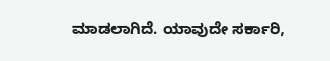ಮಾಡಲಾಗಿದೆ. ಯಾವುದೇ ಸರ್ಕಾರಿ,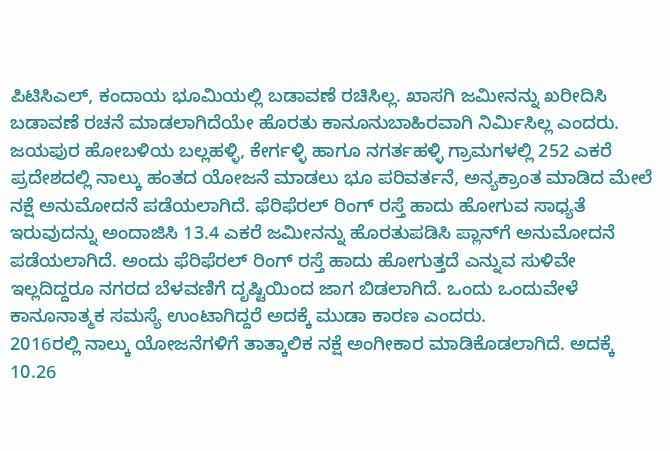ಪಿಟಿಸಿಎಲ್, ಕಂದಾಯ ಭೂಮಿಯಲ್ಲಿ ಬಡಾವಣೆ ರಚಿಸಿಲ್ಲ. ಖಾಸಗಿ ಜಮೀನನ್ನು ಖರೀದಿಸಿ ಬಡಾವಣೆ ರಚನೆ ಮಾಡಲಾಗಿದೆಯೇ ಹೊರತು ಕಾನೂನುಬಾಹಿರವಾಗಿ ನಿರ್ಮಿಸಿಲ್ಲ ಎಂದರು.
ಜಯಪುರ ಹೋಬಳಿಯ ಬಲ್ಲಹಳ್ಳಿ, ಕೇರ್ಗಳ್ಳಿ ಹಾಗೂ ನಗರ್ತಹಳ್ಳಿ ಗ್ರಾಮಗಳಲ್ಲಿ 252 ಎಕರೆ ಪ್ರದೇಶದಲ್ಲಿ ನಾಲ್ಕು ಹಂತದ ಯೋಜನೆ ಮಾಡಲು ಭೂ ಪರಿವರ್ತನೆ, ಅನ್ಯಕ್ರಾಂತ ಮಾಡಿದ ಮೇಲೆ ನಕ್ಷೆ ಅನುಮೋದನೆ ಪಡೆಯಲಾಗಿದೆ. ಫೆರಿಫೆರಲ್ ರಿಂಗ್ ರಸ್ತೆ ಹಾದು ಹೋಗುವ ಸಾಧ್ಯತೆ ಇರುವುದನ್ನು ಅಂದಾಜಿಸಿ 13.4 ಎಕರೆ ಜಮೀನನ್ನು ಹೊರತುಪಡಿಸಿ ಪ್ಲಾನ್‍ಗೆ ಅನುಮೋದನೆ ಪಡೆಯಲಾಗಿದೆ. ಅಂದು ಫೆರಿಫೆರಲ್ ರಿಂಗ್ ರಸ್ತೆ ಹಾದು ಹೋಗುತ್ತದೆ ಎನ್ನುವ ಸುಳಿವೇ ಇಲ್ಲದಿದ್ದರೂ ನಗರದ ಬೆಳವಣಿಗೆ ದೃಷ್ಟಿಯಿಂದ ಜಾಗ ಬಿಡಲಾಗಿದೆ. ಒಂದು ಒಂದುವೇಳೆ ಕಾನೂನಾತ್ಮಕ ಸಮಸ್ಯೆ ಉಂಟಾಗಿದ್ದರೆ ಅದಕ್ಕೆ ಮುಡಾ ಕಾರಣ ಎಂದರು.
2016ರಲ್ಲಿ ನಾಲ್ಕು ಯೋಜನೆಗಳಿಗೆ ತಾತ್ಕಾಲಿಕ ನಕ್ಷೆ ಅಂಗೀಕಾರ ಮಾಡಿಕೊಡಲಾಗಿದೆ. ಅದಕ್ಕೆ 10.26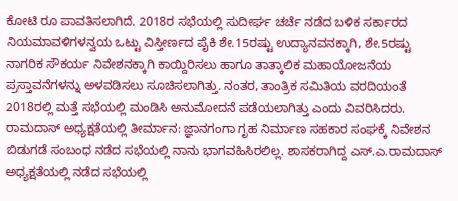ಕೋಟಿ ರೂ ಪಾವತಿಸಲಾಗಿದೆ. 2018ರ ಸಭೆಯಲ್ಲಿ ಸುದೀರ್ಘ ಚರ್ಚೆ ನಡೆದ ಬಳಿಕ ಸರ್ಕಾರದ ನಿಯಮಾವಳಿಗಳನ್ವಯ ಒಟ್ಟು ವಿಸ್ತೀರ್ಣದ ಪೈಕಿ ಶೇ.15ರಷ್ಟು ಉದ್ಯಾನವನಕ್ಕಾಗಿ, ಶೇ.5ರಷ್ಟು ನಾಗರಿಕ ಸೌಕರ್ಯ ನಿವೇಶನಕ್ಕಾಗಿ ಕಾಯ್ದಿರಿಸಲು ಹಾಗೂ ತಾತ್ಕಾಲಿಕ ಮಹಾಯೋಜನೆಯ ಪ್ರಸ್ತಾವನೆಗಳನ್ನು ಅಳವಡಿಸಲು ಸೂಚಿಸಲಾಗಿತ್ತು. ನಂತರ, ತಾಂತ್ರಿಕ ಸಮಿತಿಯ ವರದಿಯಂತೆ 2018ರಲ್ಲಿ ಮತ್ತೆ ಸಭೆಯಲ್ಲಿ ಮಂಡಿಸಿ ಅನುಮೋದನೆ ಪಡೆಯಲಾಗಿತ್ತು ಎಂದು ವಿವರಿಸಿದರು.
ರಾಮದಾಸ್ ಅಧ್ಯಕ್ಷತೆಯಲ್ಲಿ ತೀರ್ಮಾನ: ಜ್ಞಾನಗಂಗಾ ಗೃಹ ನಿರ್ಮಾಣ ಸಹಕಾರ ಸಂಘಕ್ಕೆ ನಿವೇಶನ ಬಿಡುಗಡೆ ಸಂಬಂಧ ನಡೆದ ಸಭೆಯಲ್ಲಿ ನಾನು ಭಾಗವಹಿಸಿರಲಿಲ್ಲ. ಶಾಸಕರಾಗಿದ್ದ ಎಸ್.ಎ.ರಾಮದಾಸ್ ಅಧ್ಯಕ್ಷತೆಯಲ್ಲಿ ನಡೆದ ಸಭೆಯಲ್ಲಿ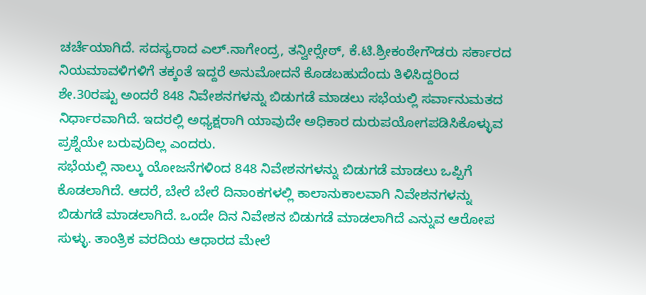ಚರ್ಚೆಯಾಗಿದೆ. ಸದಸ್ಯರಾದ ಎಲ್.ನಾಗೇಂದ್ರ, ತನ್ವೀರ್‍ಸೇಠ್, ಕೆ.ಟಿ.ಶ್ರೀಕಂಠೇಗೌಡರು ಸರ್ಕಾರದ ನಿಯಮಾವಳಿಗಳಿಗೆ ತಕ್ಕಂತೆ ಇದ್ದರೆ ಅನುಮೋದನೆ ಕೊಡಬಹುದೆಂದು ತಿಳಿಸಿದ್ದರಿಂದ ಶೇ.30ರಷ್ಟು ಅಂದರೆ 848 ನಿವೇಶನಗಳನ್ನು ಬಿಡುಗಡೆ ಮಾಡಲು ಸಭೆಯಲ್ಲಿ ಸರ್ವಾನುಮತದ ನಿರ್ಧಾರವಾಗಿದೆ. ಇದರಲ್ಲಿ ಅಧ್ಯಕ್ಷರಾಗಿ ಯಾವುದೇ ಅಧಿಕಾರ ದುರುಪಯೋಗಪಡಿಸಿಕೊಳ್ಳುವ ಪ್ರಶ್ನೆಯೇ ಬರುವುದಿಲ್ಲ ಎಂದರು.
ಸಭೆಯಲ್ಲಿ ನಾಲ್ಕು ಯೋಜನೆಗಳಿಂದ 848 ನಿವೇಶನಗಳನ್ನು ಬಿಡುಗಡೆ ಮಾಡಲು ಒಪ್ಪಿಗೆ ಕೊಡಲಾಗಿದೆ. ಆದರೆ, ಬೇರೆ ಬೇರೆ ದಿನಾಂಕಗಳಲ್ಲಿ ಕಾಲಾನುಕಾಲವಾಗಿ ನಿವೇಶನಗಳನ್ನು ಬಿಡುಗಡೆ ಮಾಡಲಾಗಿದೆ. ಒಂದೇ ದಿನ ನಿವೇಶನ ಬಿಡುಗಡೆ ಮಾಡಲಾಗಿದೆ ಎನ್ನುವ ಆರೋಪ ಸುಳ್ಳು. ತಾಂತ್ರಿಕ ವರದಿಯ ಆಧಾರದ ಮೇಲೆ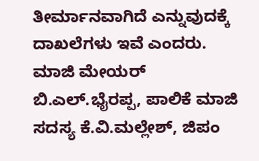ತೀರ್ಮಾನವಾಗಿದೆ ಎನ್ನುವುದಕ್ಕೆ ದಾಖಲೆಗಳು ಇವೆ ಎಂದರು.
ಮಾಜಿ ಮೇಯರ್ ಬಿ.ಎಲ್.ಭೈರಪ್ಪ, ಪಾಲಿಕೆ ಮಾಜಿ ಸದಸ್ಯ ಕೆ.ವಿ.ಮಲ್ಲೇಶ್, ಜಿಪಂ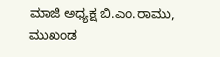ಮಾಜಿ ಅಧ್ಯಕ್ಷ ಬಿ.ಎಂ.ರಾಮು, ಮುಖಂಡ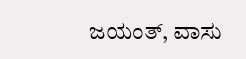ಜಯಂತ್, ವಾಸು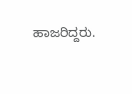ಹಾಜರಿದ್ದರು.